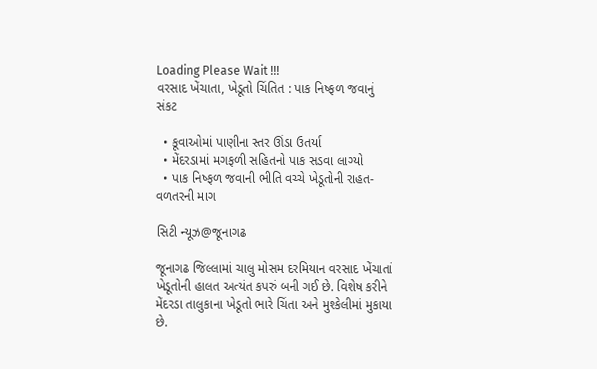Loading Please Wait !!!
વરસાદ ખેંચાતા, ખેડૂતો ચિંતિત : પાક નિષ્ફળ જવાનું સંકટ

  • કૂવાઓમાં પાણીના સ્તર ઊંડા ઉતર્યા
  • મેંદરડામાં મગફળી સહિતનો પાક સડવા લાગ્યો
  • પાક નિષ્ફળ જવાની ભીતિ વચ્ચે ખેડૂતોની રાહત-વળતરની માગ

સિટી ન્યૂઝ@જૂનાગઢ

જૂનાગઢ જિલ્લામાં ચાલુ મોસમ દરમિયાન વરસાદ ખેંચાતાં ખેડૂતોની હાલત અત્યંત કપરું બની ગઈ છે. વિશેષ કરીને મેંદરડા તાલુકાના ખેડૂતો ભારે ચિંતા અને મુશ્કેલીમાં મુકાયા છે.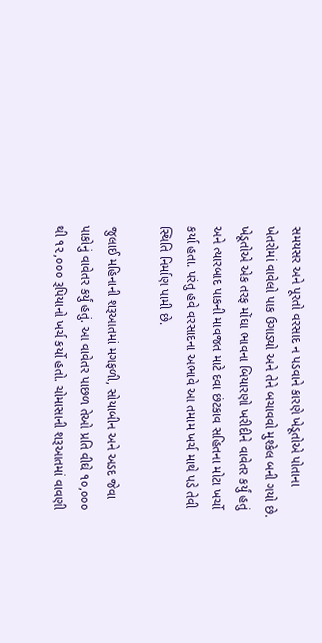સમયસર અને પૂરતો વરસાદ ન પડવાને કારણે ખેડૂતોએ પોતાના ખેતરોમાં વાવેલો પાક ઉગાડ્યો અને તેને બચાવવો મુશ્કેલ બની ગયો છે. ખેડૂતોએ એક તરફ મોંઘા ભાવના બિયારણો ખરીદીને વાવેતર કર્યું હતું અને ત્યારબાદ પાકની માવજત માટે દવા છંટકાવ સહિતના મોટા ખર્ચો કર્યા હતા. પરંતુ હવે વરસાદના અભાવે આ તમામ ખર્ચ માથે પડે તેવી સ્થિતિ નિર્માણ પામી છે.

જુલાઈ મહિનાની શરૂઆતમાં મગફળી, સોયાબીન અને અડદ જેવા પાકોનું વાવેતર કર્યું હતું. આ વાવેતર પાછળ તેઓ પ્રતિ વીઘે ૧૦,૦૦૦ થી ૧૨,૦૦૦ રૂપિયાનો ખર્ચ કર્યો હતો. ચોમાસાની શરૂઆતમાં વાવણી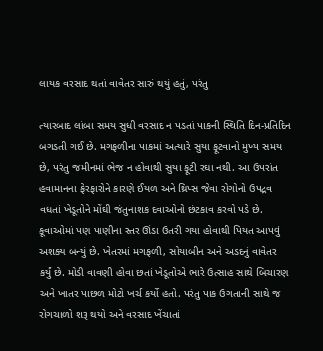લાયક વરસાદ થતાં વાવેતર સારું થયું હતું, પરંતુ

ત્યારબાદ લાંબા સમય સુધી વરસાદ ન પડતાં પાકની સ્થિતિ દિન-પ્રતિદિન બગડતી ગઈ છે. મગફળીના પાકમાં અત્યારે સુયા ફૂટવાનો મુખ્ય સમય છે, પરંતુ જમીનમાં ભેજ ન હોવાથી સુયા ફૂટી રઘા નથી. આ ઉપરાંત હવામાનના ફેરફારોને કારણે ઈયળ અને થ્રિપ્સ જેવા રોગોનો ઉપદ્રવ વધતાં ખેડૂતોને મોંઘી જંતુનાશક દવાઓનો છંટકાવ કરવો પડે છે. કૂવાઓમાં પણ પાણીના સ્તર ઊંડા ઉતરી ગયા હોવાથી પિયત આપવું અશક્ય બન્યું છે. ખેતરમાં મગફળી, સોયાબીન અને અડદનું વાવેતર કર્યું છે. મોડી વાવણી હોવા છતાં ખેડૂતોએ ભારે ઉત્સાહ સાથે બિચારણ અને ખાતર પાછળ મોટો ખર્ચ કર્યો હતો. પરંતુ પાક ઉગતાની સાથે જ રોગચાળો શરૂ થયો અને વરસાદ ખેંચાતાં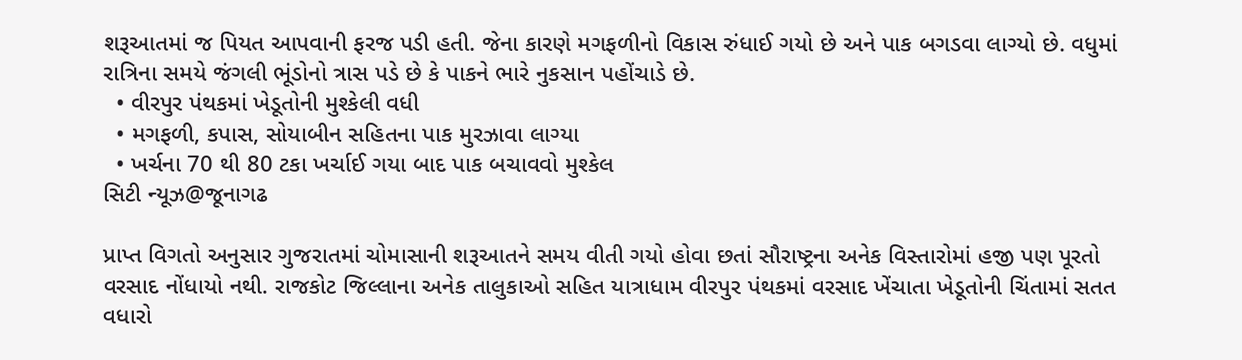શરૂઆતમાં જ પિયત આપવાની ફરજ પડી હતી. જેના કારણે મગફળીનો વિકાસ રુંધાઈ ગયો છે અને પાક બગડવા લાગ્યો છે. વધુમાં રાત્રિના સમયે જંગલી ભૂંડોનો ત્રાસ પડે છે કે પાકને ભારે નુકસાન પહોંચાડે છે.
  • વીરપુર પંથકમાં ખેડૂતોની મુશ્કેલી વધી
  • મગફળી, કપાસ, સોયાબીન સહિતના પાક મુરઝાવા લાગ્યા
  • ખર્ચના 70 થી 80 ટકા ખર્ચાઈ ગયા બાદ પાક બચાવવો મુશ્કેલ
સિટી ન્યૂઝ@જૂનાગઢ

પ્રાપ્ત વિગતો અનુસાર ગુજરાતમાં ચોમાસાની શરૂઆતને સમય વીતી ગયો હોવા છતાં સૌરાષ્ટ્રના અનેક વિસ્તારોમાં હજી પણ પૂરતો વરસાદ નોંધાયો નથી. રાજકોટ જિલ્લાના અનેક તાલુકાઓ સહિત યાત્રાધામ વીરપુર પંથકમાં વરસાદ ખેંચાતા ખેડૂતોની ચિંતામાં સતત વધારો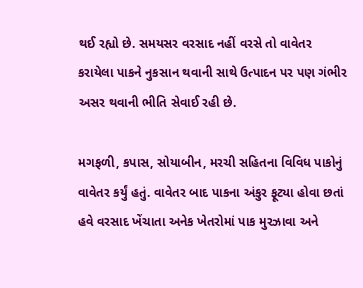થઈ રહ્યો છે. સમયસર વરસાદ નહીં વરસે તો વાવેતર કરાયેલા પાકને નુકસાન થવાની સાથે ઉત્પાદન પર પણ ગંભીર અસર થવાની ભીતિ સેવાઈ રહી છે.

મગફળી, કપાસ, સોયાબીન, મરચી સહિતના વિવિધ પાકોનું વાવેતર કર્યું હતું. વાવેતર બાદ પાકના અંકુર ફૂટ્યા હોવા છતાં હવે વરસાદ ખેંચાતા અનેક ખેતરોમાં પાક મુરઝાવા અને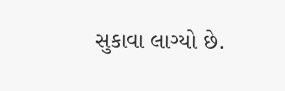સુકાવા લાગ્યો છે.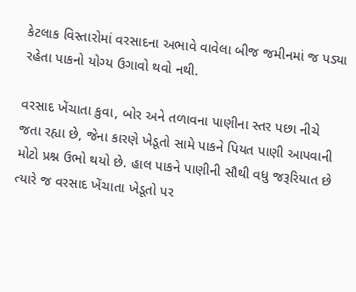કેટલાક વિસ્તારોમાં વરસાદના અભાવે વાવેલા બીજ જમીનમાં જ પડ્યા રહેતા પાકનો યોગ્ય ઉગાવો થવો નથી.

વરસાદ ખેંચાતા કુવા, બોર અને તળાવના પાણીના સ્તર પછા નીચે જતા રહ્યા છે, જેના કારણે ખેડૂતો સામે પાકને પિયત પાણી આપવાની મોટો પ્રશ્ન ઉભો થયો છે. હાલ પાકને પાણીની સૌથી વધુ જરૂરિયાત છે ત્યારે જ વરસાદ ખેંચાતા ખેડૂતો પર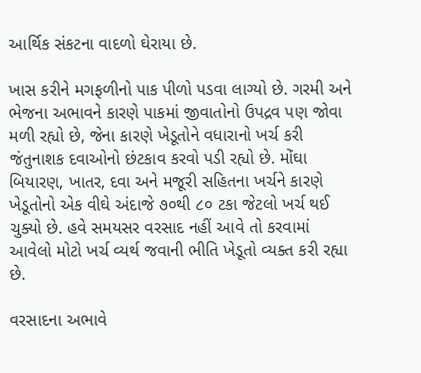આર્થિક સંકટના વાદળો ઘેરાયા છે.

ખાસ કરીને મગફળીનો પાક પીળો પડવા લાગ્યો છે. ગરમી અને ભેજના અભાવને કારણે પાકમાં જીવાતોનો ઉપદ્રવ પણ જોવા મળી રહ્યો છે, જેના કારણે ખેડૂતોને વધારાનો ખર્ચ કરી જંતુનાશક દવાઓનો છંટકાવ કરવો પડી રહ્યો છે. મોંઘા બિયારણ, ખાતર, દવા અને મજૂરી સહિતના ખર્ચને કારણે ખેડૂતોનો એક વીઘે અંદાજે ૭૦થી ૮૦ ટકા જેટલો ખર્ચ થઈ ચુક્યો છે. હવે સમયસર વરસાદ નહીં આવે તો કરવામાં આવેલો મોટો ખર્ચ વ્યર્થ જવાની ભીતિ ખેડૂતો વ્યક્ત કરી રહ્યા છે.

વરસાદના અભાવે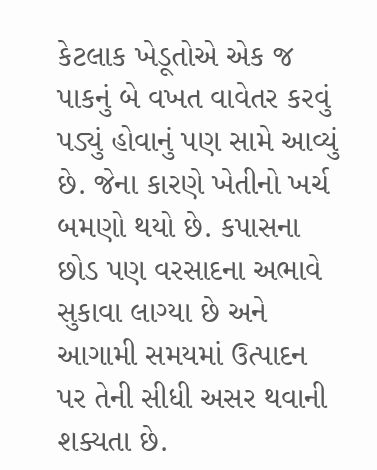કેટલાક ખેડૂતોએ એક જ પાકનું બે વખત વાવેતર કરવું પડ્યું હોવાનું પણ સામે આવ્યું છે. જેના કારણે ખેતીનો ખર્ચ બમણો થયો છે. કપાસના છોડ પણ વરસાદના અભાવે સુકાવા લાગ્યા છે અને આગામી સમયમાં ઉત્પાદન પર તેની સીધી અસર થવાની શક્યતા છે.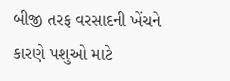બીજી તરફ વરસાદની ખેંચને કારણે પશુઓ માટે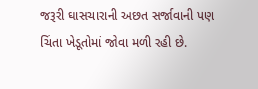જરૂરી ઘાસચારાની અછત સર્જાવાની પણ ચિંતા ખેડૂતોમાં જોવા મળી રહી છે.